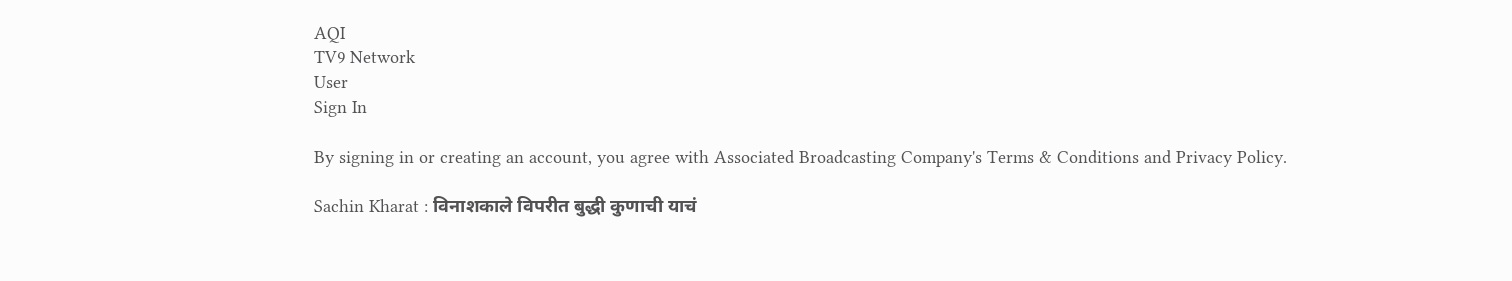AQI
TV9 Network
User
Sign In

By signing in or creating an account, you agree with Associated Broadcasting Company's Terms & Conditions and Privacy Policy.

Sachin Kharat : विनाशकाले विपरीत बुद्धी कुणाची याचं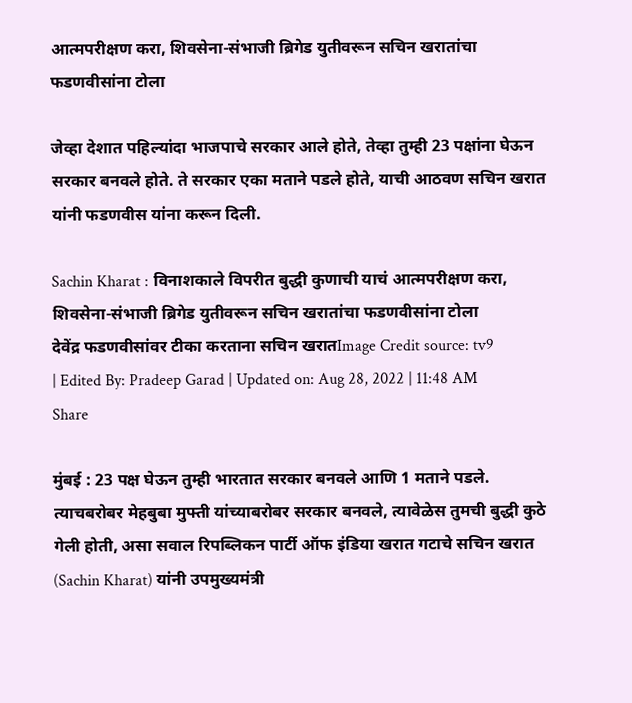आत्मपरीक्षण करा, शिवसेना-संभाजी ब्रिगेड युतीवरून सचिन खरातांचा फडणवीसांना टोला

जेव्हा देशात पहिल्यांदा भाजपाचे सरकार आले होते, तेव्हा तुम्ही 23 पक्षांना घेऊन सरकार बनवले होते. ते सरकार एका मताने पडले होते, याची आठवण सचिन खरात यांनी फडणवीस यांना करून दिली.

Sachin Kharat : विनाशकाले विपरीत बुद्धी कुणाची याचं आत्मपरीक्षण करा, शिवसेना-संभाजी ब्रिगेड युतीवरून सचिन खरातांचा फडणवीसांना टोला
देवेंद्र फडणवीसांवर टीका करताना सचिन खरातImage Credit source: tv9
| Edited By: Pradeep Garad | Updated on: Aug 28, 2022 | 11:48 AM
Share

मुंबई : 23 पक्ष घेऊन तुम्ही भारतात सरकार बनवले आणि 1 मताने पडले. त्याचबरोबर मेहबुबा मुफ्ती यांच्याबरोबर सरकार बनवले, त्यावेळेस तुमची बुद्धी कुठे गेली होती, असा सवाल रिपब्लिकन पार्टी ऑफ इंडिया खरात गटाचे सचिन खरात (Sachin Kharat) यांनी उपमुख्यमंत्री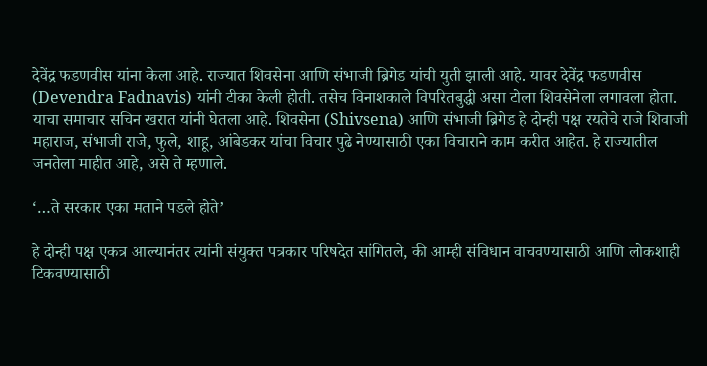देवेंद्र फडणवीस यांना केला आहे. राज्यात शिवसेना आणि संभाजी ब्रिगेड यांची युती झाली आहे. यावर देवेंद्र फडणवीस (Devendra Fadnavis) यांनी टीका केली होती. तसेच विनाशकाले विपरितबुद्धी असा टोला शिवसेनेला लगावला होता. याचा समाचार सचिन खरात यांनी घेतला आहे. शिवसेना (Shivsena) आणि संभाजी ब्रिगेड हे दोन्ही पक्ष रयतेचे राजे शिवाजी महाराज, संभाजी राजे, फुले, शाहू, आंबेडकर यांचा विचार पुढे नेण्यासाठी एका विचाराने काम करीत आहेत. हे राज्यातील जनतेला माहीत आहे, असे ते म्हणाले.

‘…ते सरकार एका मताने पडले होते’

हे दोन्ही पक्ष एकत्र आल्यानंतर त्यांनी संयुक्त पत्रकार परिषदेत सांगितले, की आम्ही संविधान वाचवण्यासाठी आणि लोकशाही टिकवण्यासाठी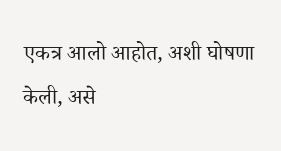एकत्र आलो आहोत, अशी घोषणा केली, असे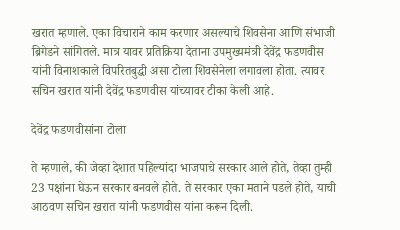खरात म्हणाले. एका विचाराने काम करणार असल्याचे शिवसेना आणि संभाजी ब्रिगेडने सांगितले. मात्र यावर प्रतिक्रिया देताना उपमुख्यमंत्री देवेंद्र फडणवीस यांनी विनाशकाले विपरितबुद्धी असा टोला शिवसेनेला लगावला होता. त्यावर सचिन खरात यांनी देवेंद्र फडणवीस यांच्यावर टीका केली आहे.

देवेंद्र फडणवीसांना टोला

ते म्हणाले, की जेव्हा देशात पहिल्यांदा भाजपाचे सरकार आले होते, तेव्हा तुम्ही 23 पक्षांना घेऊन सरकार बनवले होते. ते सरकार एका मताने पडले होते, याची आठवण सचिन खरात यांनी फडणवीस यांना करून दिली.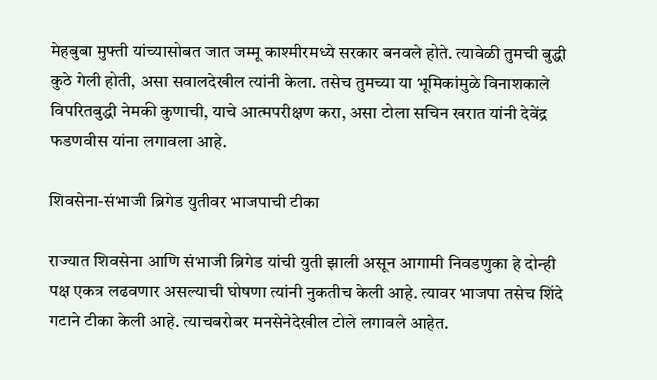मेहबुबा मुफ्ती यांच्यासोबत जात जम्मू काश्मीरमध्ये सरकार बनवले होते. त्यावेळी तुमची बुद्धी कुठे गेली होती, असा सवालदेखील त्यांनी केला. तसेच तुमच्या या भूमिकांमुळे विनाशकाले विपरितबुद्धी नेमकी कुणाची, याचे आत्मपरीक्षण करा, असा टोला सचिन खरात यांनी देवेंद्र फडणवीस यांना लगावला आहे.

शिवसेना-संभाजी ब्रिगेड युतीवर भाजपाची टीका

राज्यात शिवसेना आणि संभाजी ब्रिगेड यांची युती झाली असून आगामी निवडणुका हे दोन्ही पक्ष एकत्र लढवणार असल्याची घोषणा त्यांनी नुकतीच केली आहे. त्यावर भाजपा तसेच शिंदे गटाने टीका केली आहे. त्याचबरोबर मनसेनेदेखील टोले लगावले आहेत.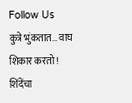Follow Us
कुत्रे भुंकतात… वाघ शिकार करतो! शिंदेंचा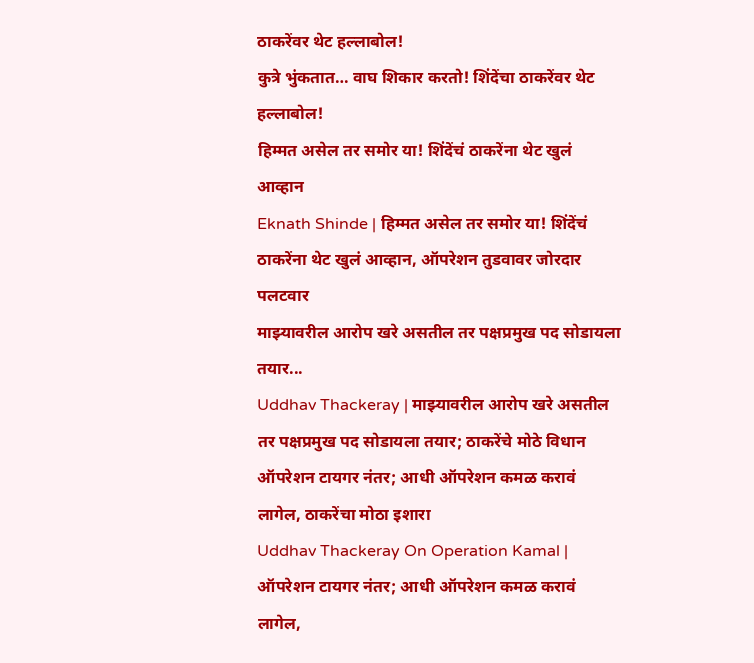ठाकरेंवर थेट हल्लाबोल!
कुत्रे भुंकतात… वाघ शिकार करतो! शिंदेंचा ठाकरेंवर थेट हल्लाबोल!
हिम्मत असेल तर समोर या! शिंदेंचं ठाकरेंना थेट खुलं आव्हान
Eknath Shinde | हिम्मत असेल तर समोर या! शिंदेंचं ठाकरेंना थेट खुलं आव्हान, ऑपरेशन तुडवावर जोरदार पलटवार
माझ्यावरील आरोप खरे असतील तर पक्षप्रमुख पद सोडायला तयार...
Uddhav Thackeray | माझ्यावरील आरोप खरे असतील तर पक्षप्रमुख पद सोडायला तयार; ठाकरेंचे मोठे विधान
ऑपरेशन टायगर नंतर; आधी ऑपरेशन कमळ करावं लागेल, ठाकरेंचा मोठा इशारा
Uddhav Thackeray On Operation Kamal | ऑपरेशन टायगर नंतर; आधी ऑपरेशन कमळ करावं लागेल,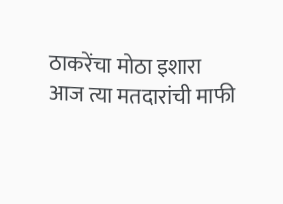ठाकरेंचा मोठा इशारा
आज त्या मतदारांची माफी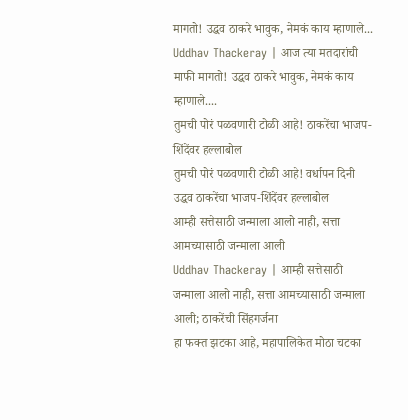मागतो! उद्धव ठाकरे भावुक, नेमकं काय म्हाणाले...
Uddhav Thackeray | आज त्या मतदारांची माफी मागतो! उद्धव ठाकरे भावुक, नेमकं काय म्हाणाले....
तुमची पोरं पळवणारी टोळी आहे! ठाकरेंचा भाजप-शिंदेंवर हल्लाबोल
तुमची पोरं पळवणारी टोळी आहे! वर्धापन दिनी उद्धव ठाकरेंचा भाजप-शिंदेंवर हल्लाबोल
आम्ही सत्तेसाठी जन्माला आलो नाही, सत्ता आमच्यासाठी जन्माला आली
Uddhav Thackeray | आम्ही सत्तेसाठी जन्माला आलो नाही, सत्ता आमच्यासाठी जन्माला आली; ठाकरेंची सिंहगर्जना
हा फक्त झटका आहे, महापालिकेत मोठा चटका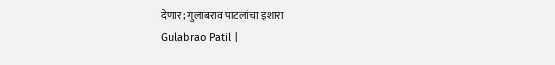देणार; गुलाबराव पाटलांचा इशारा
Gulabrao Patil |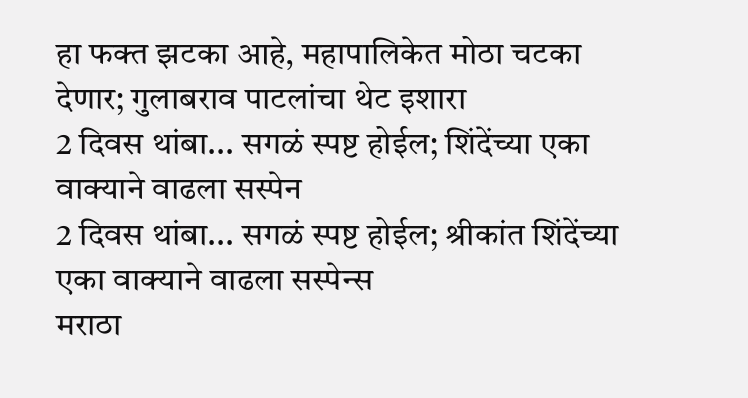हा फक्त झटका आहे, महापालिकेत मोठा चटका देणार; गुलाबराव पाटलांचा थेट इशारा
2 दिवस थांबा... सगळं स्पष्ट होईल; शिंदेंच्या एका वाक्याने वाढला सस्पेन
2 दिवस थांबा... सगळं स्पष्ट होईल; श्रीकांत शिंदेंच्या एका वाक्याने वाढला सस्पेन्स
मराठा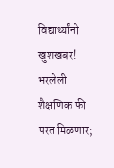विद्यार्थ्यांनो खुशखबर! भरलेली शैक्षणिक फी परत मिळणार;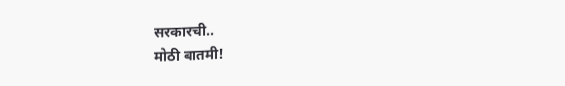सरकारची..
मोठी बातमी!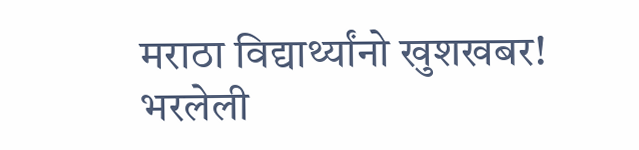मराठा विद्यार्थ्यांनो खुशखबर! भरलेली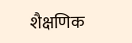शैक्षणिक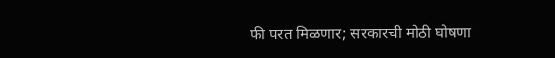फी परत मिळणार; सरकारची मोठी घोषणा